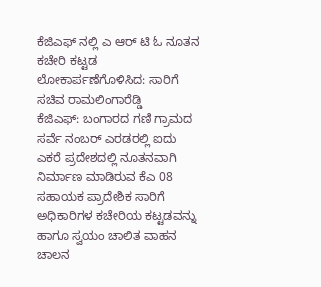ಕೆಜಿಎಫ್ ನಲ್ಲಿ ಎ ಆರ್ ಟಿ ಓ ನೂತನ ಕಚೇರಿ ಕಟ್ಟಡ ಲೋಕಾರ್ಪಣೆಗೊಳಿಸಿದ: ಸಾರಿಗೆ ಸಚಿವ ರಾಮಲಿಂಗಾರೆಡ್ಡಿ
ಕೆಜಿಎಫ್: ಬಂಗಾರದ ಗಣಿ ಗ್ರಾಮದ ಸರ್ವೆ ನಂಬರ್ ಎರಡರಲ್ಲಿ ಐದು ಎಕರೆ ಪ್ರದೇಶದಲ್ಲಿ ನೂತನವಾಗಿ ನಿರ್ಮಾಣ ಮಾಡಿರುವ ಕೆಎ 08 ಸಹಾಯಕ ಪ್ರಾದೇಶಿಕ ಸಾರಿಗೆ ಅಧಿಕಾರಿಗಳ ಕಚೇರಿಯ ಕಟ್ಟಡವನ್ನು ಹಾಗೂ ಸ್ವಯಂ ಚಾಲಿತ ವಾಹನ ಚಾಲನ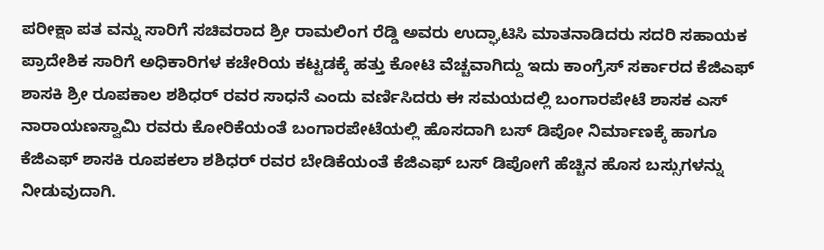ಪರೀಕ್ಷಾ ಪತ ವನ್ನು ಸಾರಿಗೆ ಸಚಿವರಾದ ಶ್ರೀ ರಾಮಲಿಂಗ ರೆಡ್ಡಿ ಅವರು ಉದ್ಘಾಟಿಸಿ ಮಾತನಾಡಿದರು ಸದರಿ ಸಹಾಯಕ ಪ್ರಾದೇಶಿಕ ಸಾರಿಗೆ ಅಧಿಕಾರಿಗಳ ಕಚೇರಿಯ ಕಟ್ಟಡಕ್ಕೆ ಹತ್ತು ಕೋಟಿ ವೆಚ್ಚವಾಗಿದ್ದು ಇದು ಕಾಂಗ್ರೆಸ್ ಸರ್ಕಾರದ ಕೆಜಿಎಫ್ ಶಾಸಕಿ ಶ್ರೀ ರೂಪಕಾಲ ಶಶಿಧರ್ ರವರ ಸಾಧನೆ ಎಂದು ವರ್ಣಿಸಿದರು ಈ ಸಮಯದಲ್ಲಿ ಬಂಗಾರಪೇಟೆ ಶಾಸಕ ಎಸ್ ನಾರಾಯಣಸ್ವಾಮಿ ರವರು ಕೋರಿಕೆಯಂತೆ ಬಂಗಾರಪೇಟೆಯಲ್ಲಿ ಹೊಸದಾಗಿ ಬಸ್ ಡಿಪೋ ನಿರ್ಮಾಣಕ್ಕೆ ಹಾಗೂ ಕೆಜಿಎಫ್ ಶಾಸಕಿ ರೂಪಕಲಾ ಶಶಿಧರ್ ರವರ ಬೇಡಿಕೆಯಂತೆ ಕೆಜಿಎಫ್ ಬಸ್ ಡಿಪೋಗೆ ಹೆಚ್ಚಿನ ಹೊಸ ಬಸ್ಸುಗಳನ್ನು ನೀಡುವುದಾಗಿ.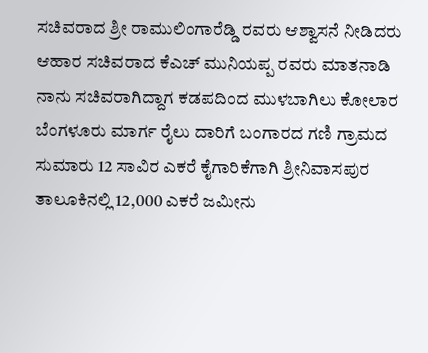ಸಚಿವರಾದ ಶ್ರೀ ರಾಮುಲಿಂಗಾರೆಡ್ಡಿ ರವರು ಆಶ್ವಾಸನೆ ನೀಡಿದರು
ಆಹಾರ ಸಚಿವರಾದ ಕೆಎಚ್ ಮುನಿಯಪ್ಪ ರವರು ಮಾತನಾಡಿ ನಾನು ಸಚಿವರಾಗಿದ್ದಾಗ ಕಡಪದಿಂದ ಮುಳಬಾಗಿಲು ಕೋಲಾರ ಬೆಂಗಳೂರು ಮಾರ್ಗ ರೈಲು ದಾರಿಗೆ ಬಂಗಾರದ ಗಣಿ ಗ್ರಾಮದ ಸುಮಾರು 12 ಸಾವಿರ ಎಕರೆ ಕೈಗಾರಿಕೆಗಾಗಿ ಶ್ರೀನಿವಾಸಪುರ ತಾಲೂಕಿನಲ್ಲಿ 12,000 ಎಕರೆ ಜಮೀನು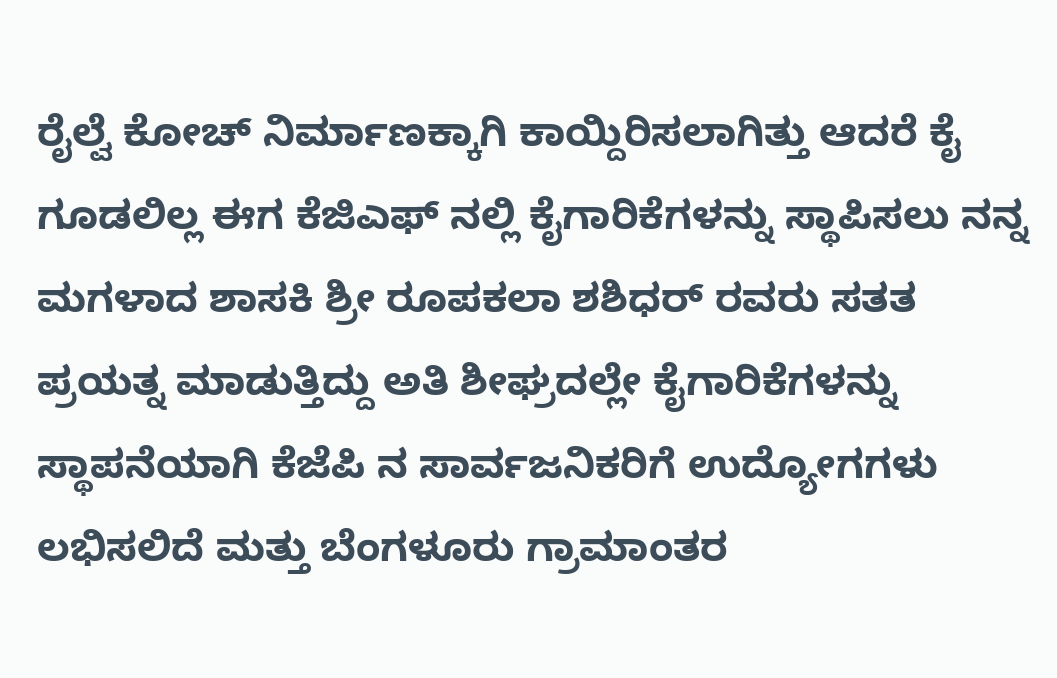ರೈಲ್ವೆ ಕೋಚ್ ನಿರ್ಮಾಣಕ್ಕಾಗಿ ಕಾಯ್ದಿರಿಸಲಾಗಿತ್ತು ಆದರೆ ಕೈ ಗೂಡಲಿಲ್ಲ ಈಗ ಕೆಜಿಎಫ್ ನಲ್ಲಿ ಕೈಗಾರಿಕೆಗಳನ್ನು ಸ್ಥಾಪಿಸಲು ನನ್ನ ಮಗಳಾದ ಶಾಸಕಿ ಶ್ರೀ ರೂಪಕಲಾ ಶಶಿಧರ್ ರವರು ಸತತ ಪ್ರಯತ್ನ ಮಾಡುತ್ತಿದ್ದು ಅತಿ ಶೀಘ್ರದಲ್ಲೇ ಕೈಗಾರಿಕೆಗಳನ್ನು ಸ್ಥಾಪನೆಯಾಗಿ ಕೆಜೆಪಿ ನ ಸಾರ್ವಜನಿಕರಿಗೆ ಉದ್ಯೋಗಗಳು ಲಭಿಸಲಿದೆ ಮತ್ತು ಬೆಂಗಳೂರು ಗ್ರಾಮಾಂತರ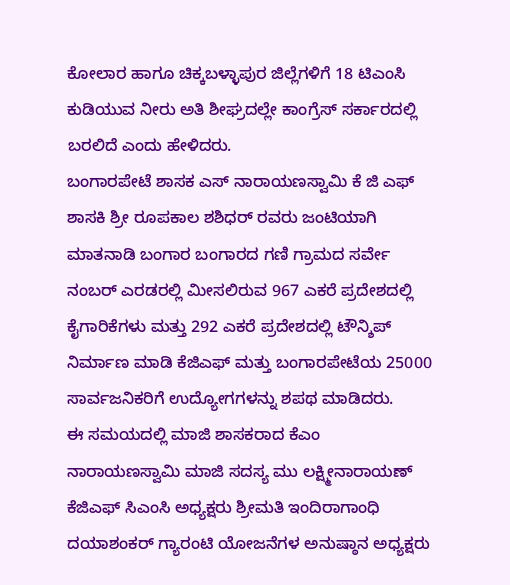ಕೋಲಾರ ಹಾಗೂ ಚಿಕ್ಕಬಳ್ಳಾಪುರ ಜಿಲ್ಲೆಗಳಿಗೆ 18 ಟಿಎಂಸಿ ಕುಡಿಯುವ ನೀರು ಅತಿ ಶೀಘ್ರದಲ್ಲೇ ಕಾಂಗ್ರೆಸ್ ಸರ್ಕಾರದಲ್ಲಿ ಬರಲಿದೆ ಎಂದು ಹೇಳಿದರು.
ಬಂಗಾರಪೇಟೆ ಶಾಸಕ ಎಸ್ ನಾರಾಯಣಸ್ವಾಮಿ ಕೆ ಜಿ ಎಫ್ ಶಾಸಕಿ ಶ್ರೀ ರೂಪಕಾಲ ಶಶಿಧರ್ ರವರು ಜಂಟಿಯಾಗಿ ಮಾತನಾಡಿ ಬಂಗಾರ ಬಂಗಾರದ ಗಣಿ ಗ್ರಾಮದ ಸರ್ವೇ ನಂಬರ್ ಎರಡರಲ್ಲಿ ಮೀಸಲಿರುವ 967 ಎಕರೆ ಪ್ರದೇಶದಲ್ಲಿ ಕೈಗಾರಿಕೆಗಳು ಮತ್ತು 292 ಎಕರೆ ಪ್ರದೇಶದಲ್ಲಿ ಟೌನ್ಶಿಪ್ ನಿರ್ಮಾಣ ಮಾಡಿ ಕೆಜಿಎಫ್ ಮತ್ತು ಬಂಗಾರಪೇಟೆಯ 25000 ಸಾರ್ವಜನಿಕರಿಗೆ ಉದ್ಯೋಗಗಳನ್ನು ಶಪಥ ಮಾಡಿದರು.
ಈ ಸಮಯದಲ್ಲಿ ಮಾಜಿ ಶಾಸಕರಾದ ಕೆಎಂ ನಾರಾಯಣಸ್ವಾಮಿ ಮಾಜಿ ಸದಸ್ಯ ಮು ಲಕ್ಷ್ಮೀನಾರಾಯಣ್ ಕೆಜಿಎಫ್ ಸಿಎಂಸಿ ಅಧ್ಯಕ್ಷರು ಶ್ರೀಮತಿ ಇಂದಿರಾಗಾಂಧಿ ದಯಾಶಂಕರ್ ಗ್ಯಾರಂಟಿ ಯೋಜನೆಗಳ ಅನುಷ್ಠಾನ ಅಧ್ಯಕ್ಷರು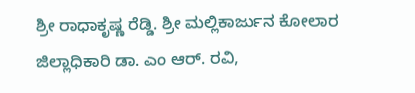ಶ್ರೀ ರಾಧಾಕೃಷ್ಣ ರೆಡ್ಡಿ. ಶ್ರೀ ಮಲ್ಲಿಕಾರ್ಜುನ ಕೋಲಾರ ಜಿಲ್ಲಾಧಿಕಾರಿ ಡಾ. ಎಂ ಆರ್. ರವಿ,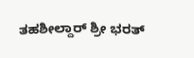ತಹಶೀಲ್ದಾರ್ ಶ್ರೀ ಭರತ್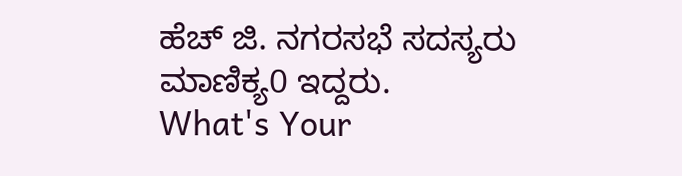ಹೆಚ್ ಜಿ. ನಗರಸಭೆ ಸದಸ್ಯರು ಮಾಣಿಕ್ಯ0 ಇದ್ದರು.
What's Your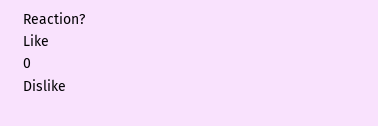Reaction?
Like
0
Dislike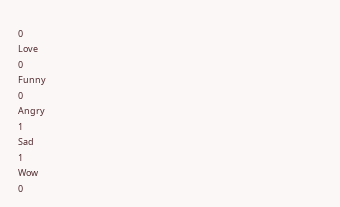0
Love
0
Funny
0
Angry
1
Sad
1
Wow
0